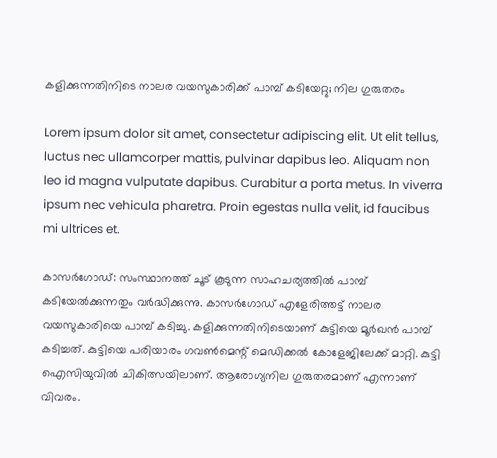കളിക്കുന്നതിനിടെ നാലര വയസുകാരിക്ക് പാമ്പ് കടിയേറ്റു; നില ഗുരുതരം

Lorem ipsum dolor sit amet, consectetur adipiscing elit. Ut elit tellus, luctus nec ullamcorper mattis, pulvinar dapibus leo. Aliquam non leo id magna vulputate dapibus. Curabitur a porta metus. In viverra ipsum nec vehicula pharetra. Proin egestas nulla velit, id faucibus mi ultrices et.

കാസർഗോഡ്: സംസ്ഥാനത്ത് ചൂട് കൂടുന്ന സാഹചര്യത്തിൽ പാമ്പ്‌ കടിയേൽക്കുന്നതും വർദ്ധിക്കുന്നു. കാസർഗോഡ് എളേരിത്തട്ട് നാലര വയസുകാരിയെ പാമ്പ് കടിച്ചു. കളിക്കുന്നതിനിടെയാണ് കുട്ടിയെ മൂർഖൻ പാമ്പ് കടിച്ചത്. കുട്ടിയെ പരിയാരം ഗവൺമെന്റ് മെഡിക്കൽ കോളേജിലേക്ക്‌ മാറ്റി. കുട്ടി ഐസിയുവിൽ ചികിത്സയിലാണ്. ആരോഗ്യനില ഗുരുതരമാണ് എന്നാണ് വിവരം.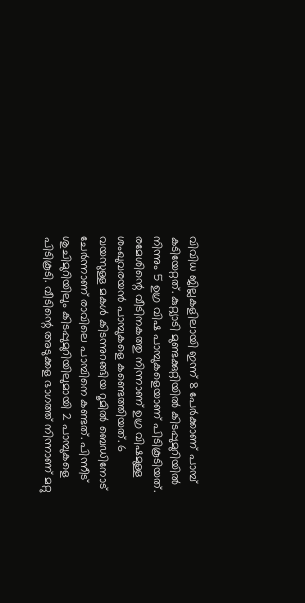വിവിധ ജില്ലകളിലായി ഇന്ന് 8 പേർക്കാണ് പാമ്പ് കടിയേറ്റത്. കുറ്റ്യാടി മുണ്ടക്കുറ്റിയിൽ കിടപ്പുമുറിയിൽ നിന്നും 5 ഉഗ്ര വിഷ പാമ്പുകളെയാണ് പിടികൂടിയത്. രമേശിന്റെ വീടിനകത്തു നിന്നാണ് ഉഗ്ര വിഷമുള്ള ശംഖുവരയൻ പാമ്പുകളെ കണ്ടെത്തിയത്. 6 വയസുള്ള മകൾ കിടന്നുറങ്ങിയ റൂമിൽ ബെഡിനോട് ചേർന്നാണ് രാവിലെ പാമ്പിനെ കണ്ടത്. പിന്നീട് ശുചിമുറിയിലും കിടപ്പുമുറിയിലുമായി 2 പാമ്പുകളെ പിടികൂടി. വീടിന്റെ അടുക്കള ഭാഗത്ത് നിന്നാണ് മറ്റു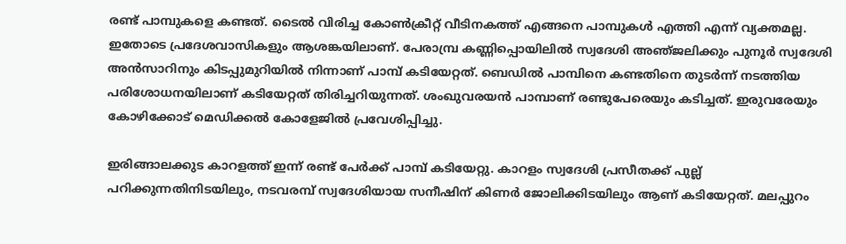രണ്ട് പാമ്പുകളെ കണ്ടത്. ടൈൽ വിരിച്ച കോൺക്രീറ്റ് വീടിനകത്ത് എങ്ങനെ പാമ്പുകൾ എത്തി എന്ന് വ്യക്തമല്ല. ഇതോടെ പ്രദേശവാസികളും ആശങ്കയിലാണ്. പേരാമ്പ്ര കണ്ണിപ്പൊയിലിൽ സ്വദേശി അഞ്‌ജലിക്കും പുനൂർ സ്വദേശി അൻസാറിനും കിടപ്പുമുറിയിൽ നിന്നാണ് പാമ്പ്‌ കടിയേറ്റത്. ബെഡിൽ പാമ്പിനെ കണ്ടതിനെ തുടർന്ന് നടത്തിയ പരിശോധനയിലാണ് കടിയേറ്റത് തിരിച്ചറിയുന്നത്. ശംഖുവരയൻ പാമ്പാണ് രണ്ടുപേരെയും കടിച്ചത്. ഇരുവരേയും കോഴിക്കോട് മെഡിക്കൽ കോളേജിൽ പ്രവേശിപ്പിച്ചു.

ഇരിങ്ങാലക്കുട കാറളത്ത് ഇന്ന് രണ്ട് പേർക്ക് പാമ്പ് കടിയേറ്റു. കാറളം സ്വദേശി പ്രസീതക്ക് പുല്ല് പറിക്കുന്നതിനിടയിലും, നടവരമ്പ് സ്വദേശിയായ സനീഷിന് കിണർ ജോലിക്കിടയിലും ആണ് കടിയേറ്റത്. മലപ്പുറം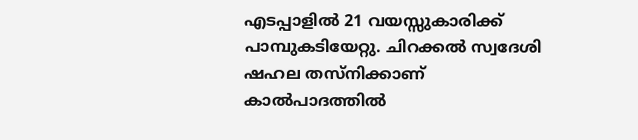എടപ്പാളിൽ 21 വയസ്സുകാരിക്ക് പാമ്പുകടിയേറ്റു. ചിറക്കൽ സ്വദേശി ഷഹല തസ്നിക്കാണ് കാൽപാദത്തിൽ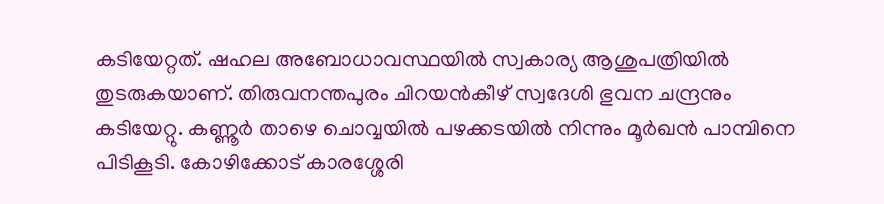കടിയേറ്റത്. ഷഹല അബോധാവസ്ഥയിൽ സ്വകാര്യ ആശുപത്രിയിൽ തുടരുകയാണ്. തിരുവനന്തപുരം ചിറയൻകീഴ് സ്വദേശി ഭുവന ചന്ദ്രനും കടിയേറ്റു. കണ്ണൂർ താഴെ ചൊവ്വയിൽ പഴക്കടയിൽ നിന്നും മൂർഖൻ പാമ്പിനെ പിടികൂടി. കോഴിക്കോട് കാരശ്ശേരി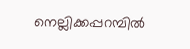നെല്ലിക്കപ്പറമ്പിൽ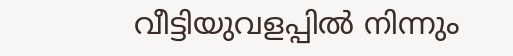വീട്ടിയുവളപ്പിൽ നിന്നും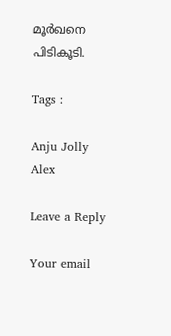മൂർഖനെ പിടികൂടി.

Tags :

Anju Jolly Alex

Leave a Reply

Your email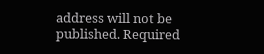address will not be published. Required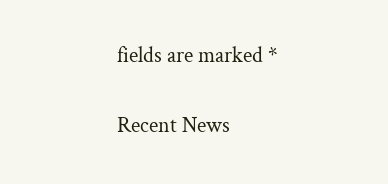fields are marked *

Recent News